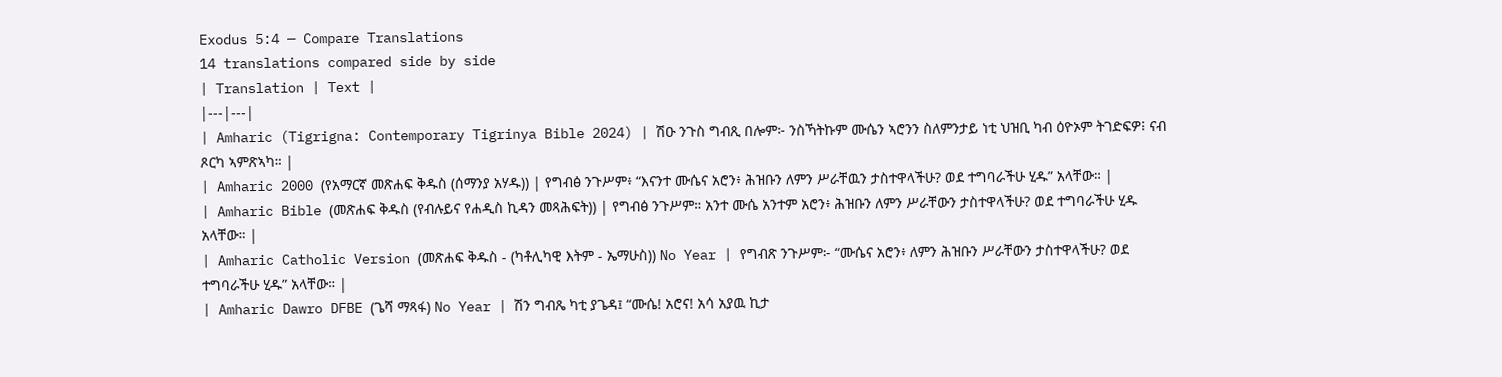Exodus 5:4 — Compare Translations
14 translations compared side by side
| Translation | Text |
|---|---|
| Amharic (Tigrigna: Contemporary Tigrinya Bible 2024) | ሽዑ ንጉስ ግብጺ በሎም፦ ንስኻትኩም ሙሴን ኣሮንን ስለምንታይ ነቲ ህዝቢ ካብ ዕዮኦም ትገድፍዎ፧ ናብ ጾርካ ኣምጽኣካ። |
| Amharic 2000 (የአማርኛ መጽሐፍ ቅዱስ (ሰማንያ አሃዱ)) | የግብፅ ንጉሥም፥ “እናንተ ሙሴና አሮን፥ ሕዝቡን ለምን ሥራቸዉን ታስተዋላችሁ? ወደ ተግባራችሁ ሂዱ” አላቸው። |
| Amharic Bible (መጽሐፍ ቅዱስ (የብሉይና የሐዲስ ኪዳን መጻሕፍት)) | የግብፅ ንጉሥም። አንተ ሙሴ አንተም አሮን፥ ሕዝቡን ለምን ሥራቸውን ታስተዋላችሁ? ወደ ተግባራችሁ ሂዱ አላቸው። |
| Amharic Catholic Version (መጽሐፍ ቅዱስ - (ካቶሊካዊ እትም - ኤማሁስ)) No Year | የግብጽ ንጉሥም፦ “ሙሴና አሮን፥ ለምን ሕዝቡን ሥራቸውን ታስተዋላችሁ? ወደ ተግባራችሁ ሂዱ” አላቸው። |
| Amharic Dawro DFBE (ጌሻ ማጻፋ) No Year | ሽን ግብጼ ካቲ ያጌዳ፤ “ሙሴ! አሮና! አሳ አያዉ ኪታ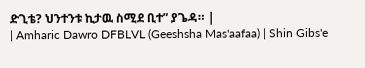ድጊቴ? ህንተንቱ ኪታዉ ስሚደ ቢተ” ያጌዳ። |
| Amharic Dawro DFBLVL (Geeshsha Mas'aafaa) | Shin Gibs'e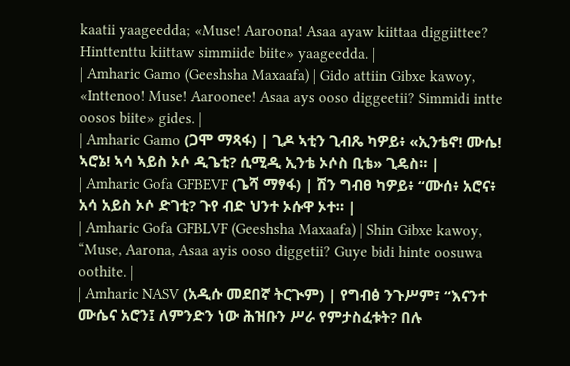kaatii yaageedda; «Muse! Aaroona! Asaa ayaw kiittaa diggiittee? Hinttenttu kiittaw simmiide biite» yaageedda. |
| Amharic Gamo (Geeshsha Maxaafa) | Gido attiin Gibxe kawoy, «Inttenoo! Muse! Aaroonee! Asaa ays ooso diggeetii? Simmidi intte oosos biite» gides. |
| Amharic Gamo (ጋሞ ማጻፋ) | ጊዶ ኣቲን ጊብጼ ካዎይ፥ «ኢንቴኖ! ሙሴ! ኣሮኔ! ኣሳ ኣይስ ኦሶ ዲጌቲ? ሲሚዲ ኢንቴ ኦሶስ ቢቴ» ጊዴስ። |
| Amharic Gofa GFBEVF (ጌሻ ማፃፋ) | ሽን ግብፀ ካዎይ፥ “ሙሰ፥ አሮና፥ አሳ አይስ ኦሶ ድገቲ? ጉየ ብድ ህንተ ኦሱዋ ኦተ። |
| Amharic Gofa GFBLVF (Geeshsha Maxaafa) | Shin Gibxe kawoy, “Muse, Aarona, Asaa ayis ooso diggetii? Guye bidi hinte oosuwa oothite. |
| Amharic NASV (አዲሱ መደበኛ ትርጒም) | የግብፅ ንጉሥም፣ “እናንተ ሙሴና አሮን፤ ለምንድን ነው ሕዝቡን ሥራ የምታስፈቱት? በሉ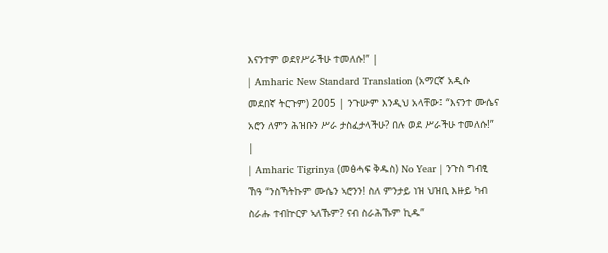እናንተም ወደየሥራችሁ ተመለሱ!” |
| Amharic New Standard Translation (አማርኛ አዲሱ መደበኛ ትርጉም) 2005 | ንጉሡም እንዲህ አላቸው፤ “እናንተ ሙሴና አሮን ለምን ሕዝቡን ሥራ ታስፈታላችሁ? በሉ ወደ ሥራችሁ ተመለሱ!” |
| Amharic Tigrinya (መፅሓፍ ቅዱስ) No Year | ንጉስ ግብፂ ኸዓ “ንስኻትኩም ሙሴን ኣሮንን! ስለ ምንታይ ነዝ ህዝቢ እዙይ ካብ ስራሑ ተብኵርዎ ኣለኹም? ናብ ስራሕኹም ኪዱ”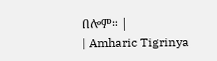በሎም። |
| Amharic Tigrinya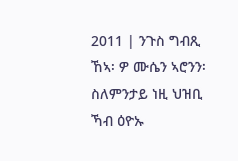2011 | ንጉስ ግብጺ ኸኣ፡ ዎ ሙሴን ኣሮንን፡ ስለምንታይ ነዚ ህዝቢ ኻብ ዕዮኡ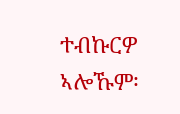ተብኩርዎ ኣሎኹም፡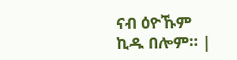ናብ ዕዮኹም ኪዱ በሎም። |